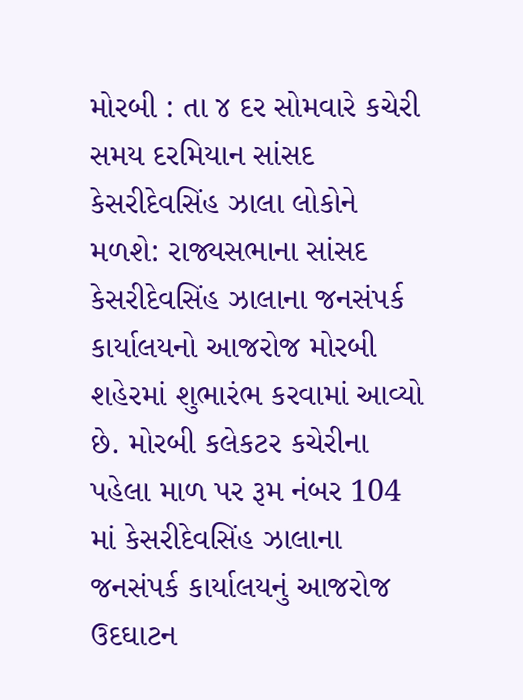મોરબી : તા ૪ દર સોમવારે કચેરી સમય દરમિયાન સાંસદ કેસરીદેવસિંહ ઝાલા લોકોને મળશે: રાજ્યસભાના સાંસદ કેસરીદેવસિંહ ઝાલાના જનસંપર્ક કાર્યાલયનો આજરોજ મોરબી શહેરમાં શુભારંભ કરવામાં આવ્યો છે. મોરબી કલેકટર કચેરીના પહેલા માળ પર રૂમ નંબર 104 માં કેસરીદેવસિંહ ઝાલાના જનસંપર્ક કાર્યાલયનું આજરોજ ઉદઘાટન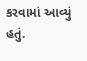કરવામાં આવ્યું હતું.